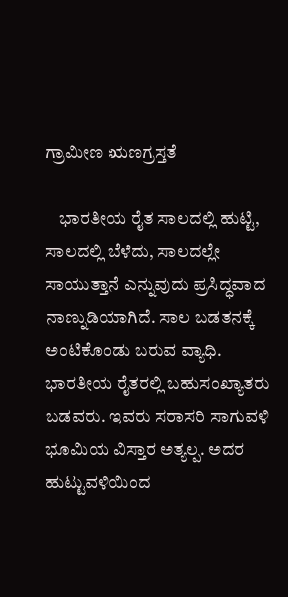ಗ್ರಾಮೀಣ ಋಣಗ್ರಸ್ತತೆ

    ಭಾರತೀಯ ರೈತ ಸಾಲದಲ್ಲಿ ಹುಟ್ಟಿ, ಸಾಲದಲ್ಲಿ ಬೆಳೆದು, ಸಾಲದಲ್ಲೇ ಸಾಯುತ್ತಾನೆ ಎನ್ನುವುದು ಪ್ರಸಿದ್ಧವಾದ ನಾಣ್ನುಡಿಯಾಗಿದೆ. ಸಾಲ ಬಡತನಕ್ಕೆ ಅಂಟಿಕೊಂಡು ಬರುವ ವ್ಯಾಧಿ. ಭಾರತೀಯ ರೈತರಲ್ಲಿ ಬಹುಸಂಖ್ಯಾತರು ಬಡವರು. ಇವರು ಸರಾಸರಿ ಸಾಗುವಳಿ ಭೂಮಿಯ ವಿಸ್ತಾರ ಅತ್ಯಲ್ಪ. ಅದರ ಹುಟ್ಟುವಳಿಯಿಂದ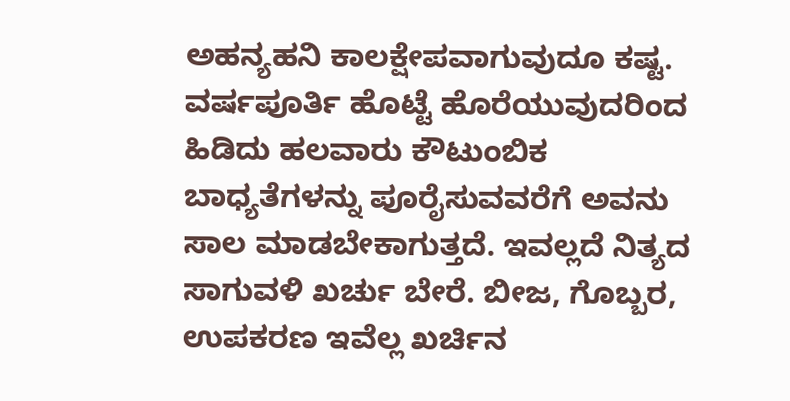ಅಹನ್ಯಹನಿ ಕಾಲಕ್ಷೇಪವಾಗುವುದೂ ಕಷ್ಟ. ವರ್ಷಪೂರ್ತಿ ಹೊಟ್ಟೆ ಹೊರೆಯುವುದರಿಂದ ಹಿಡಿದು ಹಲವಾರು ಕೌಟುಂಬಿಕ ಬಾಧ್ಯತೆಗಳನ್ನು ಪೂರೈಸುವವರೆಗೆ ಅವನು ಸಾಲ ಮಾಡಬೇಕಾಗುತ್ತದೆ. ಇವಲ್ಲದೆ ನಿತ್ಯದ ಸಾಗುವಳಿ ಖರ್ಚು ಬೇರೆ. ಬೀಜ, ಗೊಬ್ಬರ, ಉಪಕರಣ ಇವೆಲ್ಲ ಖರ್ಚಿನ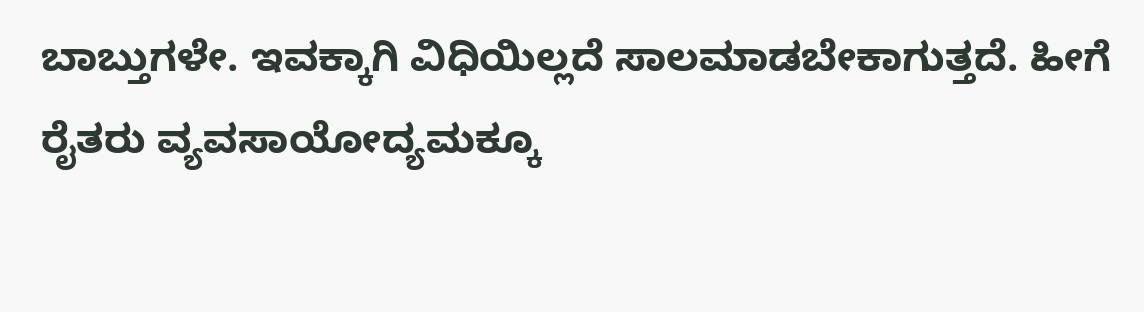ಬಾಬ್ತುಗಳೇ. ಇವಕ್ಕಾಗಿ ವಿಧಿಯಿಲ್ಲದೆ ಸಾಲಮಾಡಬೇಕಾಗುತ್ತದೆ. ಹೀಗೆ ರೈತರು ವ್ಯವಸಾಯೋದ್ಯಮಕ್ಕೂ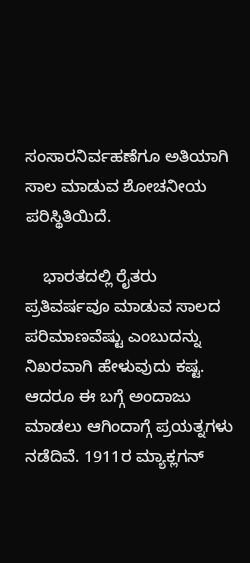ಸಂಸಾರನಿರ್ವಹಣೆಗೂ ಅತಿಯಾಗಿ ಸಾಲ ಮಾಡುವ ಶೋಚನೀಯ ಪರಿಸ್ಥಿತಿಯಿದೆ.

    ಭಾರತದಲ್ಲಿ ರೈತರು ಪ್ರತಿವರ್ಷವೂ ಮಾಡುವ ಸಾಲದ ಪರಿಮಾಣವೆಷ್ಟು ಎಂಬುದನ್ನು ನಿಖರವಾಗಿ ಹೇಳುವುದು ಕಷ್ಟ. ಆದರೂ ಈ ಬಗ್ಗೆ ಅಂದಾಜು ಮಾಡಲು ಆಗಿಂದಾಗ್ಗೆ ಪ್ರಯತ್ನಗಳು ನಡೆದಿವೆ. 1911ರ ಮ್ಯಾಕ್ಲಗನ್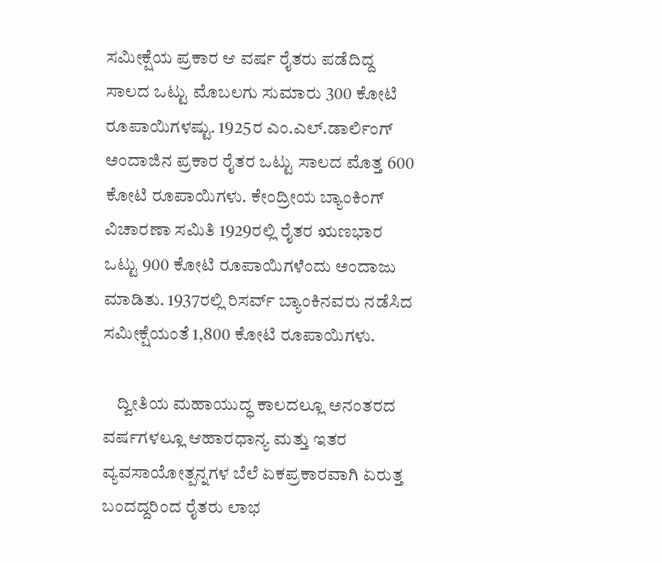ಸಮೀಕ್ಷೆಯ ಪ್ರಕಾರ ಆ ವರ್ಷ ರೈತರು ಪಡೆದಿದ್ದ ಸಾಲದ ಒಟ್ಟು ಮೊಬಲಗು ಸುಮಾರು 300 ಕೋಟಿ ರೂಪಾಯಿಗಳಷ್ಟು. 1925ರ ಎಂ.ಎಲ್.ಡಾರ್ಲಿಂಗ್ ಅಂದಾಜಿನ ಪ್ರಕಾರ ರೈತರ ಒಟ್ಟು ಸಾಲದ ಮೊತ್ತ 600 ಕೋಟಿ ರೂಪಾಯಿಗಳು. ಕೇಂದ್ರೀಯ ಬ್ಯಾಂಕಿಂಗ್ ವಿಚಾರಣಾ ಸಮಿತಿ 1929ರಲ್ಲಿ ರೈತರ ಋಣಭಾರ ಒಟ್ಟು 900 ಕೋಟಿ ರೂಪಾಯಿಗಳೆಂದು ಅಂದಾಜು ಮಾಡಿತು. 1937ರಲ್ಲಿ ರಿಸರ್ವ್ ಬ್ಯಾಂಕಿನವರು ನಡೆಸಿದ ಸಮೀಕ್ಷೆಯಂತೆ 1,800 ಕೋಟಿ ರೂಪಾಯಿಗಳು.

    ದ್ವೀತಿಯ ಮಹಾಯುದ್ಧ ಕಾಲದಲ್ಲೂ ಅನಂತರದ ವರ್ಷಗಳಲ್ಲೂ ಆಹಾರಧಾನ್ಯ ಮತ್ತು ಇತರ ವ್ಯವಸಾಯೋತ್ಪನ್ನಗಳ ಬೆಲೆ ಏಕಪ್ರಕಾರವಾಗಿ ಏರುತ್ತ ಬಂದದ್ದರಿಂದ ರೈತರು ಲಾಭ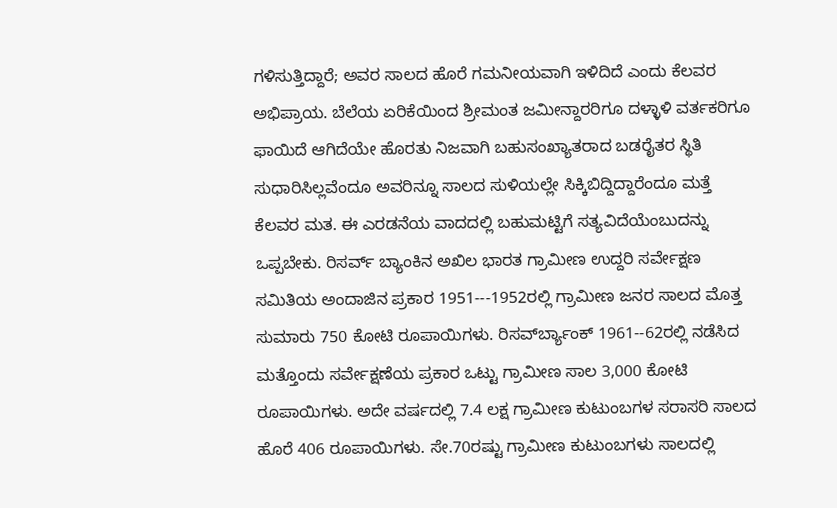ಗಳಿಸುತ್ತಿದ್ದಾರೆ; ಅವರ ಸಾಲದ ಹೊರೆ ಗಮನೀಯವಾಗಿ ಇಳಿದಿದೆ ಎಂದು ಕೆಲವರ ಅಭಿಪ್ರಾಯ. ಬೆಲೆಯ ಏರಿಕೆಯಿಂದ ಶ್ರೀಮಂತ ಜಮೀನ್ದಾರರಿಗೂ ದಳ್ಳಾಳಿ ವರ್ತಕರಿಗೂ ಫಾಯಿದೆ ಆಗಿದೆಯೇ ಹೊರತು ನಿಜವಾಗಿ ಬಹುಸಂಖ್ಯಾತರಾದ ಬಡರೈತರ ಸ್ಥಿತಿ ಸುಧಾರಿಸಿಲ್ಲವೆಂದೂ ಅವರಿನ್ನೂ ಸಾಲದ ಸುಳಿಯಲ್ಲೇ ಸಿಕ್ಕಿಬಿದ್ದಿದ್ದಾರೆಂದೂ ಮತ್ತೆ ಕೆಲವರ ಮತ. ಈ ಎರಡನೆಯ ವಾದದಲ್ಲಿ ಬಹುಮಟ್ಟಿಗೆ ಸತ್ಯವಿದೆಯೆಂಬುದನ್ನು ಒಪ್ಪಬೇಕು. ರಿಸರ್ವ್ ಬ್ಯಾಂಕಿನ ಅಖಿಲ ಭಾರತ ಗ್ರಾಮೀಣ ಉದ್ದರಿ ಸರ್ವೇಕ್ಷಣ ಸಮಿತಿಯ ಅಂದಾಜಿನ ಪ್ರಕಾರ 1951---1952ರಲ್ಲಿ ಗ್ರಾಮೀಣ ಜನರ ಸಾಲದ ಮೊತ್ತ ಸುಮಾರು 750 ಕೋಟಿ ರೂಪಾಯಿಗಳು. ರಿಸರ್ವ್‍ಬ್ಯಾಂಕ್ 1961--62ರಲ್ಲಿ ನಡೆಸಿದ ಮತ್ತೊಂದು ಸರ್ವೇಕ್ಷಣೆಯ ಪ್ರಕಾರ ಒಟ್ಟು ಗ್ರಾಮೀಣ ಸಾಲ 3,000 ಕೋಟಿ ರೂಪಾಯಿಗಳು. ಅದೇ ವರ್ಷದಲ್ಲಿ 7.4 ಲಕ್ಷ ಗ್ರಾಮೀಣ ಕುಟುಂಬಗಳ ಸರಾಸರಿ ಸಾಲದ ಹೊರೆ 406 ರೂಪಾಯಿಗಳು. ಸೇ.70ರಷ್ಟು ಗ್ರಾಮೀಣ ಕುಟುಂಬಗಳು ಸಾಲದಲ್ಲಿ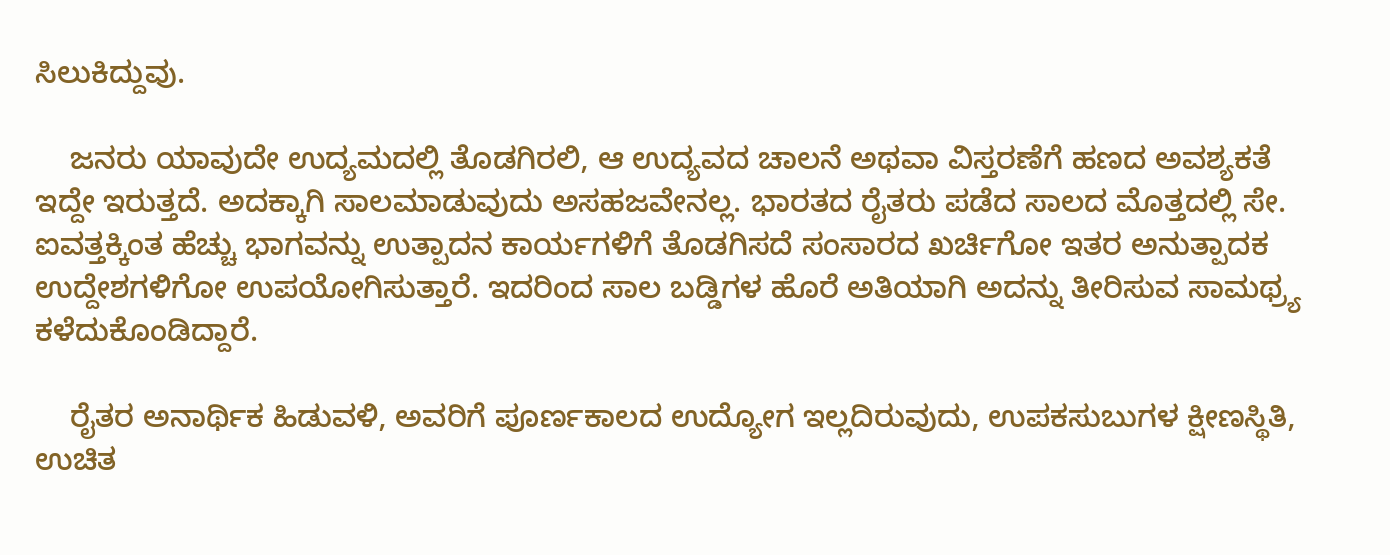ಸಿಲುಕಿದ್ದುವು.

    ಜನರು ಯಾವುದೇ ಉದ್ಯಮದಲ್ಲಿ ತೊಡಗಿರಲಿ, ಆ ಉದ್ಯವದ ಚಾಲನೆ ಅಥವಾ ವಿಸ್ತರಣೆಗೆ ಹಣದ ಅವಶ್ಯಕತೆ ಇದ್ದೇ ಇರುತ್ತದೆ. ಅದಕ್ಕಾಗಿ ಸಾಲಮಾಡುವುದು ಅಸಹಜವೇನಲ್ಲ. ಭಾರತದ ರೈತರು ಪಡೆದ ಸಾಲದ ಮೊತ್ತದಲ್ಲಿ ಸೇ. ಐವತ್ತಕ್ಕಿಂತ ಹೆಚ್ಚು ಭಾಗವನ್ನು ಉತ್ಪಾದನ ಕಾರ್ಯಗಳಿಗೆ ತೊಡಗಿಸದೆ ಸಂಸಾರದ ಖರ್ಚಿಗೋ ಇತರ ಅನುತ್ಪಾದಕ ಉದ್ದೇಶಗಳಿಗೋ ಉಪಯೋಗಿಸುತ್ತಾರೆ. ಇದರಿಂದ ಸಾಲ ಬಡ್ಡಿಗಳ ಹೊರೆ ಅತಿಯಾಗಿ ಅದನ್ನು ತೀರಿಸುವ ಸಾಮಥ್ರ್ಯ ಕಳೆದುಕೊಂಡಿದ್ದಾರೆ.

    ರೈತರ ಅನಾರ್ಥಿಕ ಹಿಡುವಳಿ, ಅವರಿಗೆ ಪೂರ್ಣಕಾಲದ ಉದ್ಯೋಗ ಇಲ್ಲದಿರುವುದು, ಉಪಕಸುಬುಗಳ ಕ್ಷೀಣಸ್ಥಿತಿ, ಉಚಿತ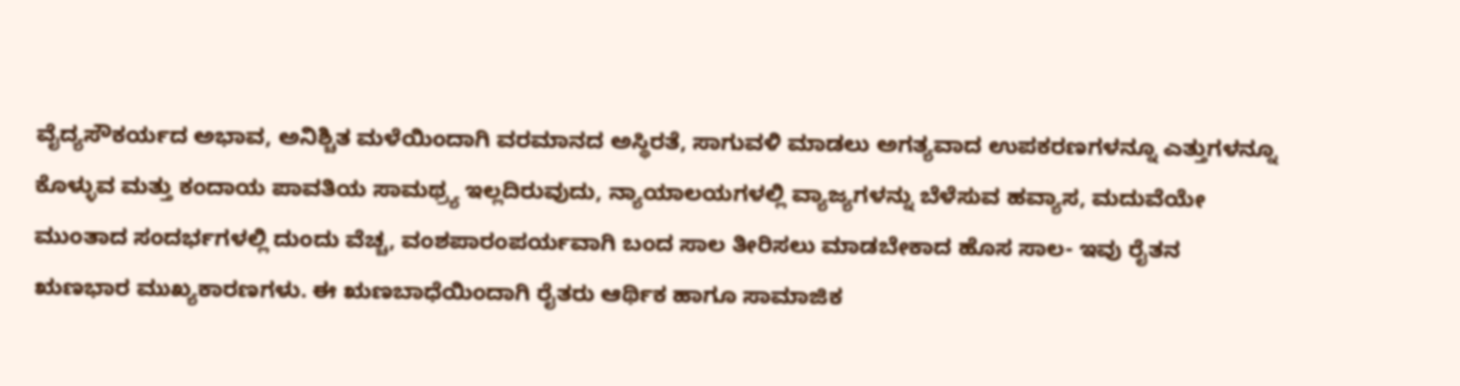ವೈದ್ಯಸೌಕರ್ಯದ ಅಭಾವ, ಅನಿಶ್ಚಿತ ಮಳೆಯಿಂದಾಗಿ ವರಮಾನದ ಅಸ್ಥಿರತೆ, ಸಾಗುವಳಿ ಮಾಡಲು ಅಗತ್ಯವಾದ ಉಪಕರಣಗಳನ್ನೂ ಎತ್ತುಗಳನ್ನೂ ಕೊಳ್ಳುವ ಮತ್ತು ಕಂದಾಯ ಪಾವತಿಯ ಸಾಮಥ್ರ್ಯ ಇಲ್ಲದಿರುವುದು, ನ್ಯಾಯಾಲಯಗಳಲ್ಲಿ ವ್ಯಾಜ್ಯಗಳನ್ನು ಬೆಳೆಸುವ ಹವ್ಯಾಸ, ಮದುವೆಯೇ ಮುಂತಾದ ಸಂದರ್ಭಗಳಲ್ಲಿ ದುಂದು ವೆಚ್ಚ, ವಂಶಪಾರಂಪರ್ಯವಾಗಿ ಬಂದ ಸಾಲ ತೀರಿಸಲು ಮಾಡಬೇಕಾದ ಹೊಸ ಸಾಲ- ಇವು ರೈತನ ಋಣಭಾರ ಮುಖ್ಯಕಾರಣಗಳು. ಈ ಋಣಬಾಧೆಯಿಂದಾಗಿ ರೈತರು ಆರ್ಥಿಕ ಹಾಗೂ ಸಾಮಾಜಿಕ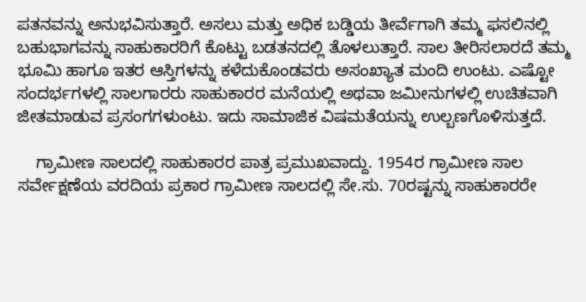ಪತನವನ್ನು ಅನುಭವಿಸುತ್ತಾರೆ. ಅಸಲು ಮತ್ತು ಅಧಿಕ ಬಡ್ಡಿಯ ತೀರ್ವೆಗಾಗಿ ತಮ್ಮ ಫಸಲಿನಲ್ಲಿ ಬಹುಭಾಗವನ್ನು ಸಾಹುಕಾರರಿಗೆ ಕೊಟ್ಟು ಬಡತನದಲ್ಲಿ ತೊಳಲುತ್ತಾರೆ. ಸಾಲ ತೀರಿಸಲಾರದೆ ತಮ್ಮ ಭೂಮಿ ಹಾಗೂ ಇತರ ಆಸ್ತಿಗಳನ್ನು ಕಳೆದುಕೊಂಡವರು ಅಸಂಖ್ಯಾತ ಮಂದಿ ಉಂಟು. ಎಷ್ಟೋ ಸಂದರ್ಭಗಳಲ್ಲಿ ಸಾಲಗಾರರು ಸಾಹುಕಾರರ ಮನೆಯಲ್ಲಿ ಅಥವಾ ಜಮೀನುಗಳಲ್ಲಿ ಉಚಿತವಾಗಿ ಜೀತಮಾಡುವ ಪ್ರಸಂಗಗಳುಂಟು. ಇದು ಸಾಮಾಜಿಕ ವಿಷಮತೆಯನ್ನು ಉಲ್ಬಣಗೊಳಿಸುತ್ತದೆ.

    ಗ್ರಾಮೀಣ ಸಾಲದಲ್ಲಿ ಸಾಹುಕಾರರ ಪಾತ್ರ ಪ್ರಮುಖವಾದ್ದು. 1954ರ ಗ್ರಾಮೀಣ ಸಾಲ ಸರ್ವೇಕ್ಷಣೆಯ ವರದಿಯ ಪ್ರಕಾರ ಗ್ರಾಮೀಣ ಸಾಲದಲ್ಲಿ ಸೇ.ಸು. 70ರಷ್ಟನ್ನು ಸಾಹುಕಾರರೇ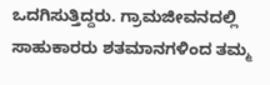ಒದಗಿಸುತ್ತಿದ್ದರು. ಗ್ರಾಮಜೀವನದಲ್ಲಿ ಸಾಹುಕಾರರು ಶತಮಾನಗಳಿಂದ ತಮ್ಮ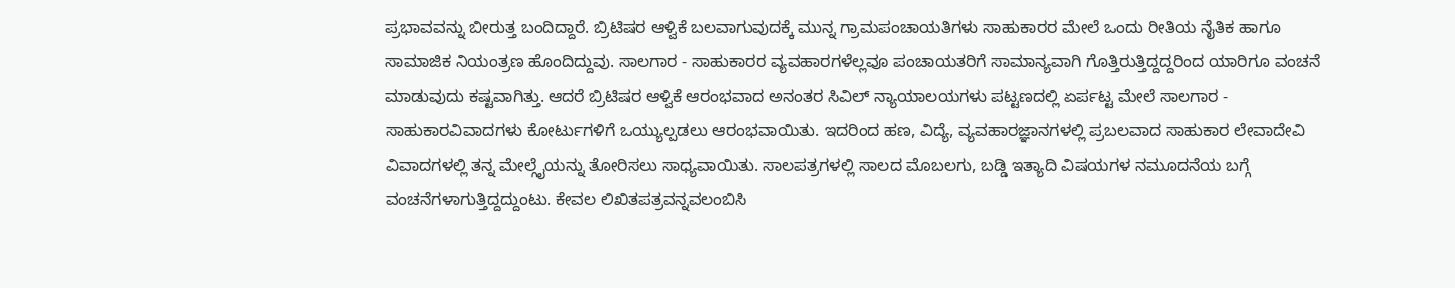ಪ್ರಭಾವವನ್ನು ಬೀರುತ್ತ ಬಂದಿದ್ದಾರೆ. ಬ್ರಿಟಿಷರ ಆಳ್ವಿಕೆ ಬಲವಾಗುವುದಕ್ಕೆ ಮುನ್ನ ಗ್ರಾಮಪಂಚಾಯತಿಗಳು ಸಾಹುಕಾರರ ಮೇಲೆ ಒಂದು ರೀತಿಯ ನೈತಿಕ ಹಾಗೂ ಸಾಮಾಜಿಕ ನಿಯಂತ್ರಣ ಹೊಂದಿದ್ದುವು. ಸಾಲಗಾರ - ಸಾಹುಕಾರರ ವ್ಯವಹಾರಗಳೆಲ್ಲವೂ ಪಂಚಾಯತರಿಗೆ ಸಾಮಾನ್ಯವಾಗಿ ಗೊತ್ತಿರುತ್ತಿದ್ದದ್ದರಿಂದ ಯಾರಿಗೂ ವಂಚನೆ ಮಾಡುವುದು ಕಷ್ಟವಾಗಿತ್ತು. ಆದರೆ ಬ್ರಿಟಿಷರ ಆಳ್ವಿಕೆ ಆರಂಭವಾದ ಅನಂತರ ಸಿವಿಲ್ ನ್ಯಾಯಾಲಯಗಳು ಪಟ್ಟಣದಲ್ಲಿ ಏರ್ಪಟ್ಟ ಮೇಲೆ ಸಾಲಗಾರ - ಸಾಹುಕಾರವಿವಾದಗಳು ಕೋರ್ಟುಗಳಿಗೆ ಒಯ್ಯುಲ್ಪಡಲು ಆರಂಭವಾಯಿತು. ಇದರಿಂದ ಹಣ, ವಿದ್ಯೆ, ವ್ಯವಹಾರಜ್ಞಾನಗಳಲ್ಲಿ ಪ್ರಬಲವಾದ ಸಾಹುಕಾರ ಲೇವಾದೇವಿ ವಿವಾದಗಳಲ್ಲಿ ತನ್ನ ಮೇಲ್ಗೈಯನ್ನು ತೋರಿಸಲು ಸಾಧ್ಯವಾಯಿತು. ಸಾಲಪತ್ರಗಳಲ್ಲಿ ಸಾಲದ ಮೊಬಲಗು, ಬಡ್ಡಿ ಇತ್ಯಾದಿ ವಿಷಯಗಳ ನಮೂದನೆಯ ಬಗ್ಗೆ ವಂಚನೆಗಳಾಗುತ್ತಿದ್ದದ್ದುಂಟು. ಕೇವಲ ಲಿಖಿತಪತ್ರವನ್ನವಲಂಬಿಸಿ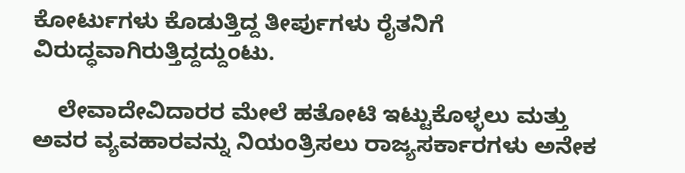ಕೋರ್ಟುಗಳು ಕೊಡುತ್ತಿದ್ದ ತೀರ್ಪುಗಳು ರೈತನಿಗೆ ವಿರುದ್ಧವಾಗಿರುತ್ತಿದ್ದದ್ದುಂಟು.

    ಲೇವಾದೇವಿದಾರರ ಮೇಲೆ ಹತೋಟಿ ಇಟ್ಟುಕೊಳ್ಳಲು ಮತ್ತು ಅವರ ವ್ಯವಹಾರವನ್ನು ನಿಯಂತ್ರಿಸಲು ರಾಜ್ಯಸರ್ಕಾರಗಳು ಅನೇಕ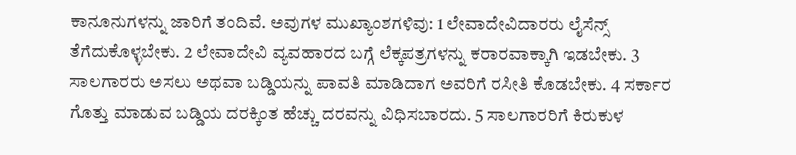ಕಾನೂನುಗಳನ್ನು ಜಾರಿಗೆ ತಂದಿವೆ. ಅವುಗಳ ಮುಖ್ಯಾಂಶಗಳಿವು: 1 ಲೇವಾದೇವಿದಾರರು ಲೈಸೆನ್ಸ್ ತೆಗೆದುಕೊಳ್ಳಬೇಕು. 2 ಲೇವಾದೇವಿ ವ್ಯವಹಾರದ ಬಗ್ಗೆ ಲೆಕ್ಕಪತ್ರಗಳನ್ನು ಕರಾರವಾಕ್ಕಾಗಿ ಇಡಬೇಕು. 3 ಸಾಲಗಾರರು ಅಸಲು ಅಥವಾ ಬಡ್ಡಿಯನ್ನು ಪಾವತಿ ಮಾಡಿದಾಗ ಅವರಿಗೆ ರಸೀತಿ ಕೊಡಬೇಕು. 4 ಸರ್ಕಾರ ಗೊತ್ತು ಮಾಡುವ ಬಡ್ಡಿಯ ದರಕ್ಕಿಂತ ಹೆಚ್ಚು ದರವನ್ನು ವಿಧಿಸಬಾರದು. 5 ಸಾಲಗಾರರಿಗೆ ಕಿರುಕುಳ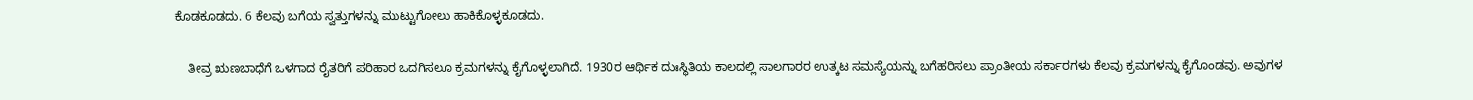ಕೊಡಕೂಡದು. 6 ಕೆಲವು ಬಗೆಯ ಸ್ವತ್ತುಗಳನ್ನು ಮುಟ್ಟುಗೋಲು ಹಾಕಿಕೊಳ್ಳಕೂಡದು.

    ತೀವ್ರ ಋಣಬಾಧೆಗೆ ಒಳಗಾದ ರೈತರಿಗೆ ಪರಿಹಾರ ಒದಗಿಸಲೂ ಕ್ರಮಗಳನ್ನು ಕೈಗೊಳ್ಳಲಾಗಿದೆ. 1930ರ ಆರ್ಥಿಕ ದುಃಸ್ಥಿತಿಯ ಕಾಲದಲ್ಲಿ ಸಾಲಗಾರರ ಉತ್ಕಟ ಸಮಸ್ಯೆಯನ್ನು ಬಗೆಹರಿಸಲು ಪ್ರಾಂತೀಯ ಸರ್ಕಾರಗಳು ಕೆಲವು ಕ್ರಮಗಳನ್ನು ಕೈಗೊಂಡವು. ಅವುಗಳ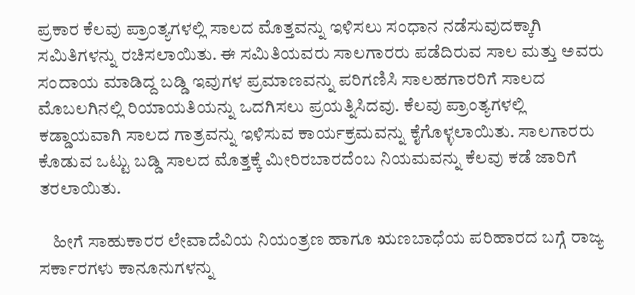ಪ್ರಕಾರ ಕೆಲವು ಪ್ರಾಂತ್ಯಗಳಲ್ಲಿ ಸಾಲದ ಮೊತ್ತವನ್ನು ಇಳಿಸಲು ಸಂಧಾನ ನಡೆಸುವುದಕ್ಕಾಗಿ ಸಮಿತಿಗಳನ್ನು ರಚಿಸಲಾಯಿತು. ಈ ಸಮಿತಿಯವರು ಸಾಲಗಾರರು ಪಡೆದಿರುವ ಸಾಲ ಮತ್ತು ಅವರು ಸಂದಾಯ ಮಾಡಿದ್ದ ಬಡ್ಡಿ ಇವುಗಳ ಪ್ರಮಾಣವನ್ನು ಪರಿಗಣಿಸಿ ಸಾಲಹಗಾರರಿಗೆ ಸಾಲದ ಮೊಬಲಗಿನಲ್ಲಿ ರಿಯಾಯತಿಯನ್ನು ಒದಗಿಸಲು ಪ್ರಯತ್ನಿಸಿದವು. ಕೆಲವು ಪ್ರಾಂತ್ಯಗಳಲ್ಲಿ ಕಡ್ಡಾಯವಾಗಿ ಸಾಲದ ಗಾತ್ರವನ್ನು ಇಳಿಸುವ ಕಾರ್ಯಕ್ರಮವನ್ನು ಕೈಗೊಳ್ಳಲಾಯಿತು. ಸಾಲಗಾರರು ಕೊಡುವ ಒಟ್ಟು ಬಡ್ಡಿ ಸಾಲದ ಮೊತ್ತಕ್ಕೆ ಮೀರಿರಬಾರದೆಂಬ ನಿಯಮವನ್ನು ಕೆಲವು ಕಡೆ ಜಾರಿಗೆ ತರಲಾಯಿತು.

    ಹೀಗೆ ಸಾಹುಕಾರರ ಲೇವಾದೆವಿಯ ನಿಯಂತ್ರಣ ಹಾಗೂ ಋಣಬಾಧೆಯ ಪರಿಹಾರದ ಬಗ್ಗೆ ರಾಜ್ಯ ಸರ್ಕಾರಗಳು ಕಾನೂನುಗಳನ್ನು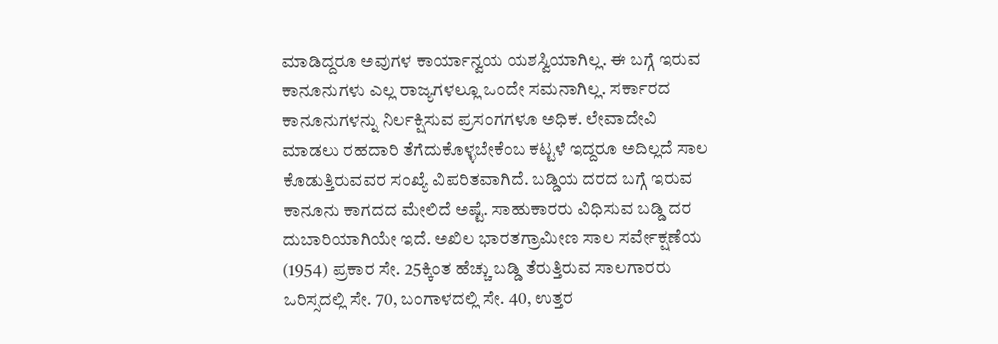ಮಾಡಿದ್ದರೂ ಅವುಗಳ ಕಾರ್ಯಾನ್ವಯ ಯಶಸ್ವಿಯಾಗಿಲ್ಲ. ಈ ಬಗ್ಗೆ ಇರುವ ಕಾನೂನುಗಳು ಎಲ್ಲ ರಾಜ್ಯಗಳಲ್ಲೂ ಒಂದೇ ಸಮನಾಗಿಲ್ಲ. ಸರ್ಕಾರದ ಕಾನೂನುಗಳನ್ನು ನಿರ್ಲಕ್ಷಿಸುವ ಪ್ರಸಂಗಗಳೂ ಅಧಿಕ. ಲೇವಾದೇವಿ ಮಾಡಲು ರಹದಾರಿ ತೆಗೆದುಕೊಳ್ಳಬೇಕೆಂಬ ಕಟ್ಟಳೆ ಇದ್ದರೂ ಅದಿಲ್ಲದೆ ಸಾಲ ಕೊಡುತ್ತಿರುವವರ ಸಂಖ್ಯೆ ವಿಪರಿತವಾಗಿದೆ. ಬಡ್ಡಿಯ ದರದ ಬಗ್ಗೆ ಇರುವ ಕಾನೂನು ಕಾಗದದ ಮೇಲಿದೆ ಅಷ್ಟೆ. ಸಾಹುಕಾರರು ವಿಧಿಸುವ ಬಡ್ಡಿ ದರ ದುಬಾರಿಯಾಗಿಯೇ ಇದೆ. ಅಖಿಲ ಭಾರತಗ್ರಾಮೀಣ ಸಾಲ ಸರ್ವೇಕ್ಷಣೆಯ (1954) ಪ್ರಕಾರ ಸೇ. 25ಕ್ಕಿಂತ ಹೆಚ್ಚು ಬಡ್ಡಿ ತೆರುತ್ತಿರುವ ಸಾಲಗಾರರು ಒರಿಸ್ಸದಲ್ಲಿ ಸೇ. 70, ಬಂಗಾಳದಲ್ಲಿ ಸೇ. 40, ಉತ್ತರ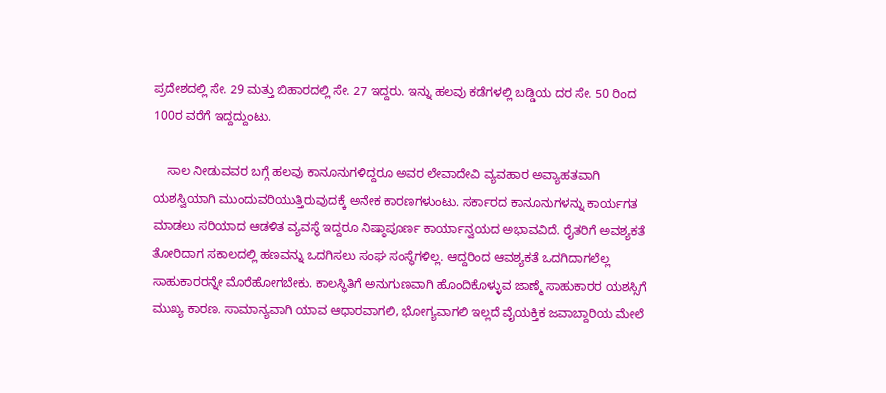ಪ್ರದೇಶದಲ್ಲಿ ಸೇ. 29 ಮತ್ತು ಬಿಹಾರದಲ್ಲಿ ಸೇ. 27 ಇದ್ದರು. ಇನ್ನು ಹಲವು ಕಡೆಗಳಲ್ಲಿ ಬಡ್ಡಿಯ ದರ ಸೇ. 50 ರಿಂದ 100ರ ವರೆಗೆ ಇದ್ದದ್ದುಂಟು.

    ಸಾಲ ನೀಡುವವರ ಬಗ್ಗೆ ಹಲವು ಕಾನೂನುಗಳಿದ್ದರೂ ಅವರ ಲೇವಾದೇವಿ ವ್ಯವಹಾರ ಅವ್ಯಾಹತವಾಗಿ ಯಶಸ್ವಿಯಾಗಿ ಮುಂದುವರಿಯುತ್ತಿರುವುದಕ್ಕೆ ಅನೇಕ ಕಾರಣಗಳುಂಟು. ಸರ್ಕಾರದ ಕಾನೂನುಗಳನ್ನು ಕಾರ್ಯಗತ ಮಾಡಲು ಸರಿಯಾದ ಆಡಳಿತ ವ್ಯವಸ್ಥೆ ಇದ್ದರೂ ನಿಷ್ಠಾಪೂರ್ಣ ಕಾರ್ಯಾನ್ವಯದ ಅಭಾವವಿದೆ. ರೈತರಿಗೆ ಅವಶ್ಯಕತೆ ತೋರಿದಾಗ ಸಕಾಲದಲ್ಲಿ ಹಣವನ್ನು ಒದಗಿಸಲು ಸಂಘ ಸಂಸ್ಥೆಗಳಿಲ್ಲ. ಆದ್ದರಿಂದ ಆವಶ್ಯಕತೆ ಒದಗಿದಾಗಲೆಲ್ಲ ಸಾಹುಕಾರರನ್ನೇ ಮೊರೆಹೋಗಬೇಕು. ಕಾಲಸ್ಥಿತಿಗೆ ಅನುಗುಣವಾಗಿ ಹೊಂದಿಕೊಳ್ಳುವ ಜಾಣ್ಮೆ ಸಾಹುಕಾರರ ಯಶಸ್ಸಿಗೆ ಮುಖ್ಯ ಕಾರಣ. ಸಾಮಾನ್ಯವಾಗಿ ಯಾವ ಆಧಾರವಾಗಲಿ, ಭೋಗ್ಯವಾಗಲಿ ಇಲ್ಲದೆ ವೈಯಕ್ತಿಕ ಜವಾಬ್ದಾರಿಯ ಮೇಲೆ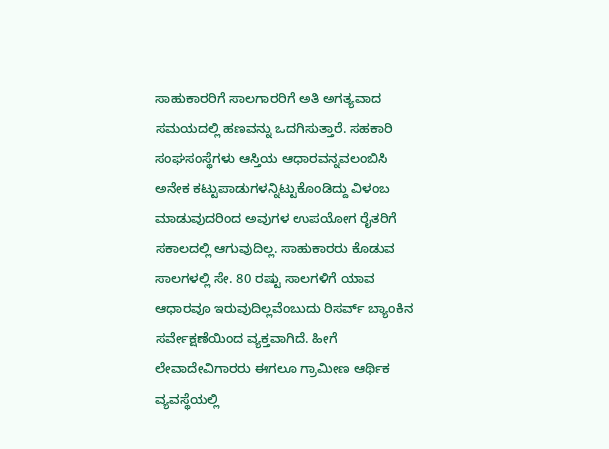ಸಾಹುಕಾರರಿಗೆ ಸಾಲಗಾರರಿಗೆ ಅತಿ ಅಗತ್ಯವಾದ ಸಮಯದಲ್ಲಿ ಹಣವನ್ನು ಒದಗಿಸುತ್ತಾರೆ. ಸಹಕಾರಿ ಸಂಘಸಂಸ್ಥೆಗಳು ಆಸ್ತಿಯ ಆಧಾರವನ್ನವಲಂಬಿಸಿ ಅನೇಕ ಕಟ್ಟುಪಾಡುಗಳನ್ನಿಟ್ಟುಕೊಂಡಿದ್ದು ವಿಳಂಬ ಮಾಡುವುದರಿಂದ ಅವುಗಳ ಉಪಯೋಗ ರೈತರಿಗೆ ಸಕಾಲದಲ್ಲಿ ಆಗುವುದಿಲ್ಲ. ಸಾಹುಕಾರರು ಕೊಡುವ ಸಾಲಗಳಲ್ಲಿ ಸೇ. 80 ರಷ್ಟು ಸಾಲಗಳಿಗೆ ಯಾವ ಆಧಾರವೂ ಇರುವುದಿಲ್ಲವೆಂಬುದು ರಿಸರ್ವ್ ಬ್ಯಾಂಕಿನ ಸರ್ವೇಕ್ಷಣೆಯಿಂದ ವ್ಯಕ್ತವಾಗಿದೆ. ಹೀಗೆ ಲೇವಾದೇವಿಗಾರರು ಈಗಲೂ ಗ್ರಾಮೀಣ ಆರ್ಥಿಕ ವ್ಯವಸ್ಥೆಯಲ್ಲಿ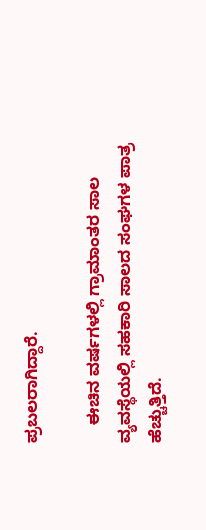ಪ್ರಬಲರಾಗಿದ್ದಾರೆ.

    ಈಚಿನ ವರ್ಷಗಳಲ್ಲಿ ಗ್ರಾಮಾಂತರ ಸಾಲ ವ್ಯವಸ್ಥೆಯಲ್ಲಿ ಸಹಕಾರಿ ಸಾಲದ ಸಂಘಗಳ ಪಾತ್ರ ಹೆಚ್ಚುತ್ತಿದೆ.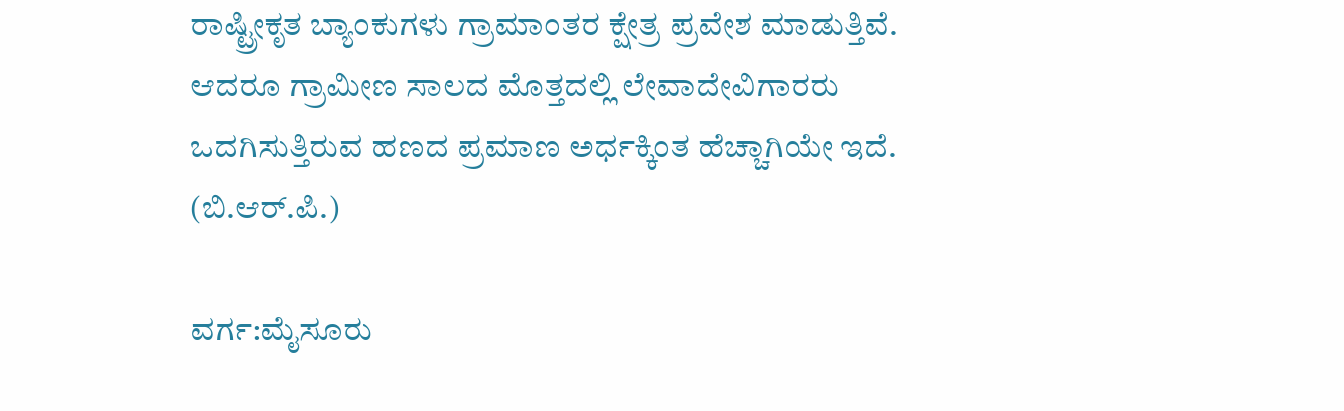ರಾಷ್ಟ್ರೀಕೃತ ಬ್ಯಾಂಕುಗಳು ಗ್ರಾಮಾಂತರ ಕ್ಷೇತ್ರ ಪ್ರವೇಶ ಮಾಡುತ್ತಿವೆ. ಆದರೂ ಗ್ರಾಮೀಣ ಸಾಲದ ಮೊತ್ತದಲ್ಲಿ ಲೇವಾದೇವಿಗಾರರು ಒದಗಿಸುತ್ತಿರುವ ಹಣದ ಪ್ರಮಾಣ ಅರ್ಧಕ್ಕಿಂತ ಹೆಚ್ಚಾಗಿಯೇ ಇದೆ.                            (ಬಿ.ಆರ್.ಪಿ.)

ವರ್ಗ:ಮೈಸೂರು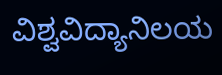ವಿಶ್ವವಿದ್ಯಾನಿಲಯ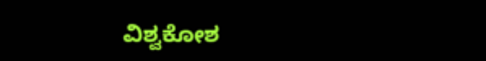ವಿಶ್ವಕೋಶ